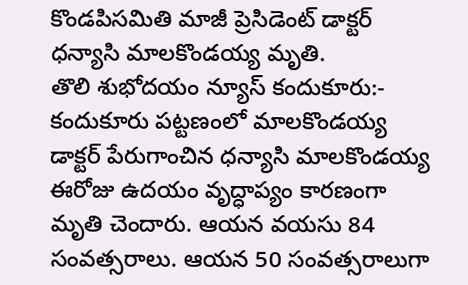కొండపిసమితి మాజీ ప్రెసిడెంట్ డాక్టర్ ధన్యాసి మాలకొండయ్య మృతి.
తొలి శుభోదయం న్యూస్ కందుకూరు:- కందుకూరు పట్టణంలో మాలకొండయ్య డాక్టర్ పేరుగాంచిన ధన్యాసి మాలకొండయ్య ఈరోజు ఉదయం వృద్ధాప్యం కారణంగా మృతి చెందారు. ఆయన వయసు 84 సంవత్సరాలు. ఆయన 50 సంవత్సరాలుగా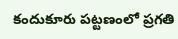కందుకూరు పట్టణంలో ప్రగతి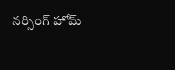నర్సింగ్ హోమ్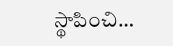స్థాపించి…